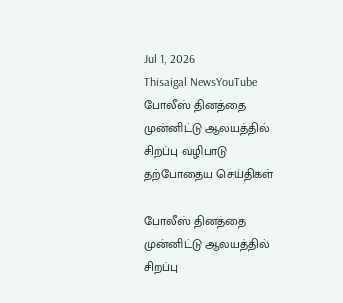Jul 1, 2026
Thisaigal NewsYouTube
போலீஸ் தினத்தை முன்னிட்டு ஆலயத்தில் சிறப்பு வழிபாடு
தற்போதைய செய்திகள்

போலீஸ் தினத்தை முன்னிட்டு ஆலயத்தில் சிறப்பு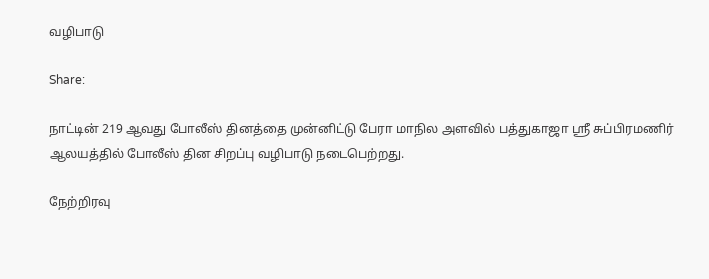வழிபாடு

Share:

நாட்டின் 219 ஆவது போலீஸ் தினத்தை முன்னிட்டு பேரா மாநில அளவில் பத்துகாஜா ஸ்ரீ சுப்பிரமணிர் ஆலயத்தில் போலீஸ் தின சிறப்பு வழிபாடு நடைபெற்றது.

நேற்றிரவு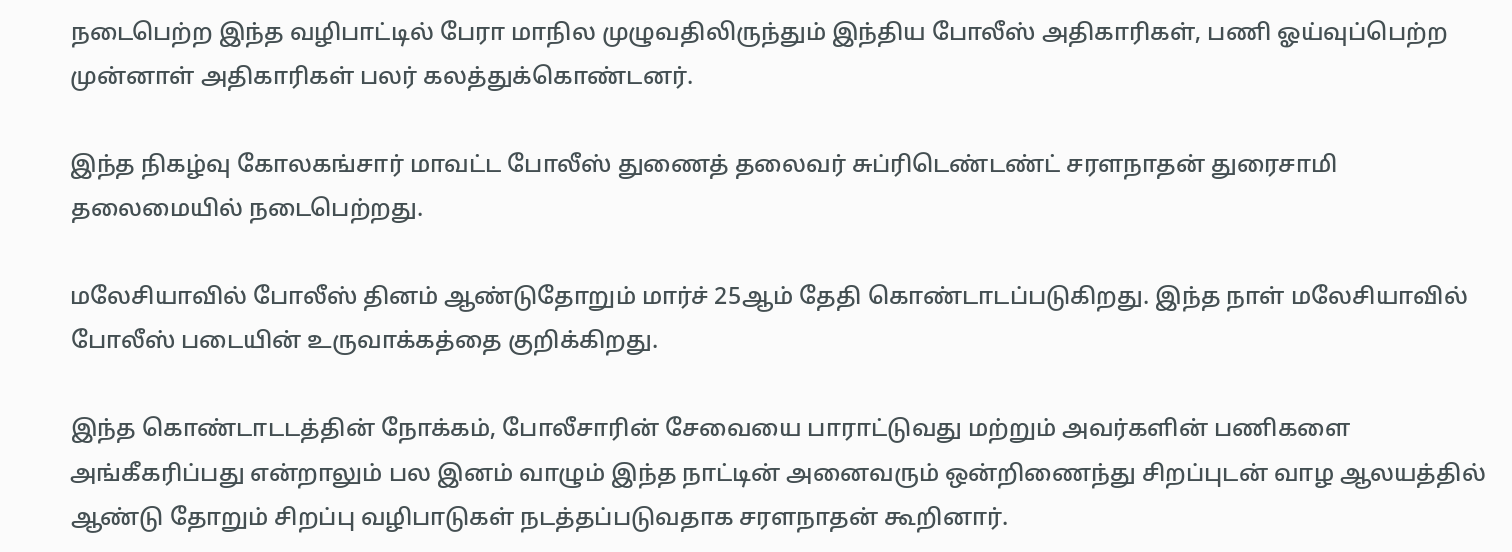நடைபெற்ற இந்த வழிபாட்டில் பேரா மாநில முழுவதிலிருந்தும் இந்திய போலீஸ் அதிகாரிகள், பணி ஓய்வுப்பெற்ற முன்னாள் அதிகாரிகள் பலர் கலத்துக்கொண்டனர்.

இந்த நிகழ்வு கோலகங்சார் மாவட்ட போலீஸ் துணைத் தலைவர் சுப்ரிடெண்டண்ட் சரளநாதன் துரைசாமி தலைமையில் நடைபெற்றது.

மலேசியாவில் போலீஸ் தினம் ஆண்டுதோறும் மார்ச் 25ஆம் தேதி கொண்டாடப்படுகிறது. இந்த நாள் மலேசியாவில் போலீஸ் படையின் உருவாக்கத்தை குறிக்கிறது.

இந்த கொண்டாடடத்தின் நோக்கம், போலீசாரின் சேவையை பாராட்டுவது மற்றும் அவர்களின் பணிகளை அங்கீகரிப்பது என்றாலும் பல இனம் வாழும் இந்த நாட்டின் அனைவரும் ஒன்றிணைந்து சிறப்புடன் வாழ ஆலயத்தில் ஆண்டு தோறும் சிறப்பு வழிபாடுகள் நடத்தப்படுவதாக சரளநாதன் கூறினார்.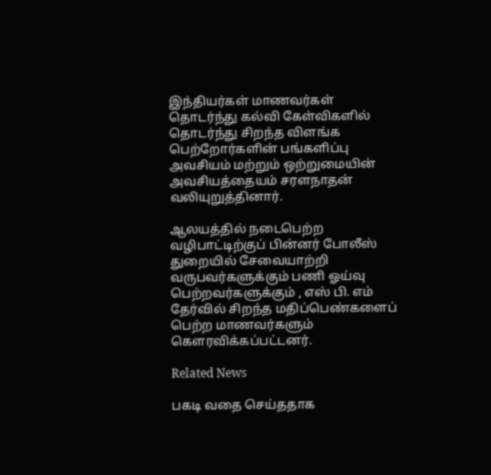இந்தியர்கள் மாணவர்கள் தொடர்ந்து கல்வி கேள்விகளில் தொடர்ந்து சிறந்த விளங்க பெற்றோர்களின் பங்களிப்பு அவசியம் மற்றும் ஒற்றுமையின் அவசியத்தையம் சரளநாதன் வலியுறுத்தினார்.

ஆலயத்தில் நடைபெற்ற வழிபாட்டிற்குப் பின்னர் போலீஸ் துறையில் சேவையாற்றி வருபவர்களுக்கும் பணி ஓய்வு பெற்றவர்களுக்கும் , எஸ் பி. எம் தேர்வில் சிறந்த மதிப்பெண்களைப் பெற்ற மாணவர்களும் கௌரவிக்கப்பட்டனர்.

Related News

பகடி வதை செய்ததாக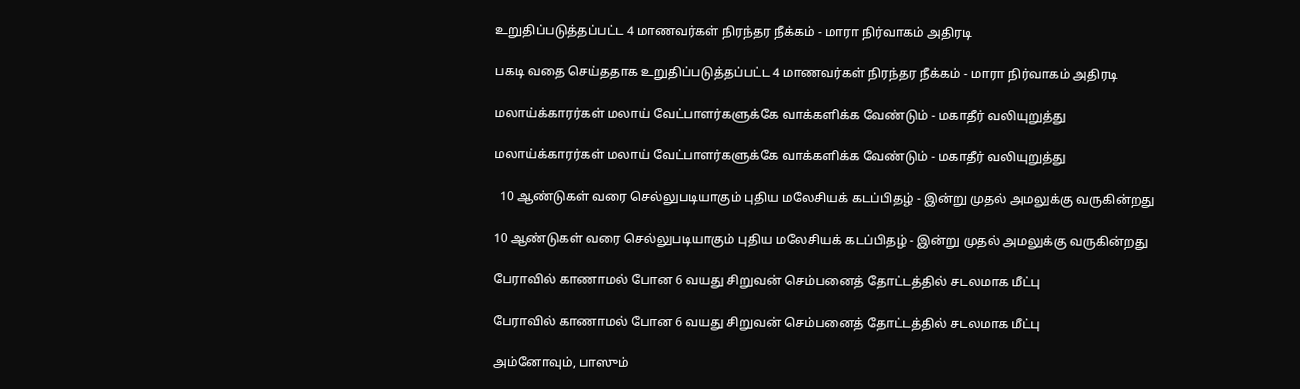உறுதிப்படுத்தப்பட்ட 4 மாணவர்கள் நிரந்தர நீக்கம் - மாரா நிர்வாகம் அதிரடி

பகடி வதை செய்ததாக உறுதிப்படுத்தப்பட்ட 4 மாணவர்கள் நிரந்தர நீக்கம் - மாரா நிர்வாகம் அதிரடி

மலாய்க்காரர்கள் மலாய் வேட்பாளர்களுக்கே வாக்களிக்க வேண்டும் - மகாதீர் வலியுறுத்து

மலாய்க்காரர்கள் மலாய் வேட்பாளர்களுக்கே வாக்களிக்க வேண்டும் - மகாதீர் வலியுறுத்து

  10 ஆண்டுகள் வரை செல்லுபடியாகும் புதிய மலேசியக் கடப்பிதழ் - இன்று முதல் அமலுக்கு வருகின்றது

10 ஆண்டுகள் வரை செல்லுபடியாகும் புதிய மலேசியக் கடப்பிதழ் - இன்று முதல் அமலுக்கு வருகின்றது

பேராவில் காணாமல் போன 6 வயது சிறுவன் செம்பனைத் தோட்டத்தில் சடலமாக மீட்பு

பேராவில் காணாமல் போன 6 வயது சிறுவன் செம்பனைத் தோட்டத்தில் சடலமாக மீட்பு

அம்னோவும், பாஸும்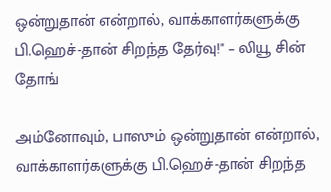ஒன்றுதான் என்றால், வாக்காளர்களுக்கு பி.ஹெச்-தான் சிறந்த தேர்வு!" – லியூ சின் தோங்

அம்னோவும், பாஸும் ஒன்றுதான் என்றால், வாக்காளர்களுக்கு பி.ஹெச்-தான் சிறந்த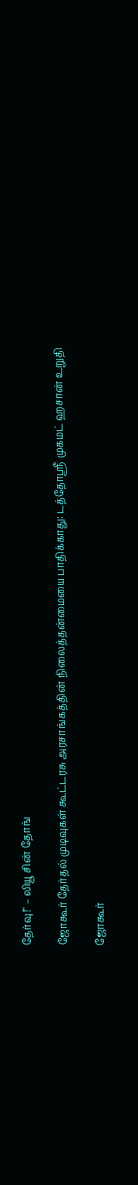தேர்வு!" – லியூ சின் தோங்

ஜோகூர் தேர்தல் முடிவுகள் கூட்டரசு அரசாங்கத்தின் நிலைத்தன்மையை பாதிக்காது: டத்தோஸ்ரீ முகமட் ஹசான் உறுதி

ஜோகூர்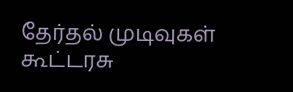தேர்தல் முடிவுகள் கூட்டரசு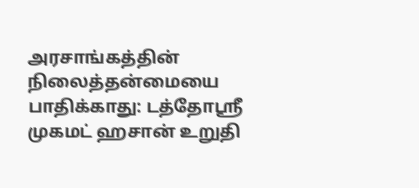அரசாங்கத்தின் நிலைத்தன்மையை பாதிக்காது: டத்தோஸ்ரீ முகமட் ஹசான் உறுதி